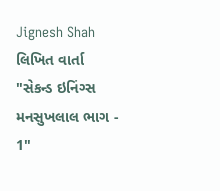Jignesh Shah લિખિત વાર્તા "સેકન્ડ ઇનિંગ્સ મનસુખલાલ ભાગ - 1"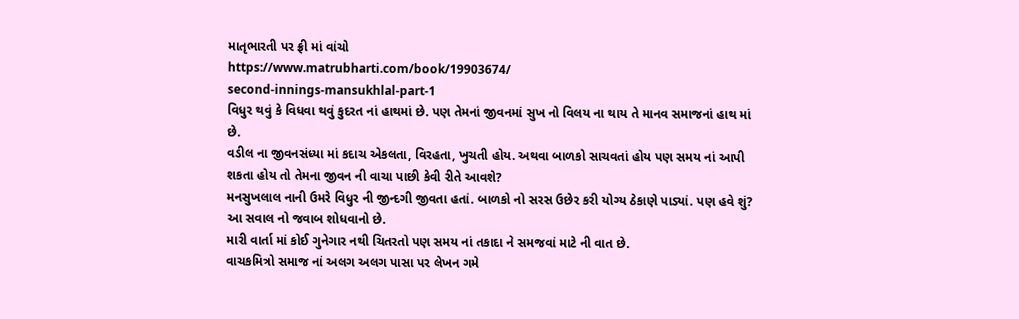માતૃભારતી પર ફ્રી માં વાંચો
https://www.matrubharti.com/book/19903674/
second-innings-mansukhlal-part-1
વિધુર થવું કે વિધવા થવું કુદરત નાં હાથમાં છે. પણ તેમનાં જીવનમાં સુખ નો વિલય ના થાય તે માનવ સમાજનાં હાથ માં છે.
વડીલ ના જીવનસંધ્યા માં કદાચ એકલતા, વિરહતા, ખુચતી હોય. અથવા બાળકો સાચવતાં હોય પણ સમય નાં આપી શકતા હોય તો તેમના જીવન ની વાચા પાછી કેવી રીતે આવશે?
મનસુખલાલ નાની ઉમરે વિધુર ની જીન્દગી જીવતા હતાં. બાળકો નો સરસ ઉછેર કરી યોગ્ય ઠેકાણે પાડ્યાં. પણ હવે શું?
આ સવાલ નો જવાબ શોધવાનો છે.
મારી વાર્તા માં કોઈ ગુનેગાર નથી ચિતરતો પણ સમય નાં તકાદા ને સમજવાં માટે ની વાત છે.
વાચકમિત્રો સમાજ નાં અલગ અલગ પાસા પર લેખન ગમે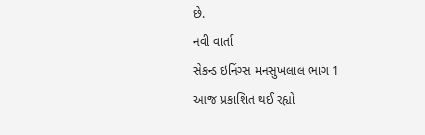છે.
નવી વાર્તા
સેકન્ડ ઇનિંગ્સ મનસુખલાલ ભાગ 1
આજ પ્રકાશિત થઈ રહ્યો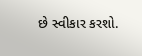છે સ્વીકાર કરશો.